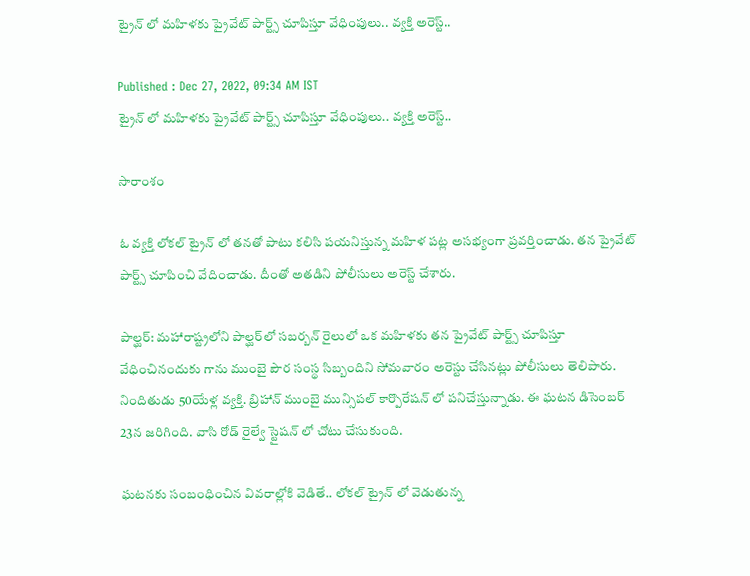ట్రైన్ లో మహిళకు ప్రైవేట్ పార్ట్స్ చూపిస్తూ వేధింపులు.. వ్యక్తి అరెస్ట్..

Published : Dec 27, 2022, 09:34 AM IST
ట్రైన్ లో మహిళకు ప్రైవేట్ పార్ట్స్ చూపిస్తూ వేధింపులు.. వ్యక్తి అరెస్ట్..

సారాంశం

ఓ వ్యక్తి లోకల్ ట్రైన్ లో తనతో పాటు కలిసి పయనిస్తున్న మహిళ పట్ల అసభ్యంగా ప్రవర్తించాడు. తన ప్రైవేట్ పార్ట్స్ చూపించి వేదించాడు. దీంతో అతడిని పోలీసులు అరెస్ట్ చేశారు.

పాల్ఘర్: మహారాష్ట్రలోని పాల్ఘర్‌లో సబర్బన్ రైలులో ఒక మహిళకు తన ప్రైవేట్ పార్ట్స్ చూపిస్తూ వేధించినందుకు గాను ముంబై పౌర సంస్థ సిబ్బందిని సోమవారం అరెస్టు చేసినట్లు పోలీసులు తెలిపారు. నిందితుడు 50యేళ్ల వ్యక్తి. బ్రిహాన్ ముంబై మున్సిపల్ కార్పొరేషన్ లో పనిచేస్తున్నాడు. ఈ ఘటన డిసెంబర్ 23న జరిగింది. వాసి రోడ్ రైల్వే స్టైషన్ లో చోటు చేసుకుంది.

ఘటనకు సంబంధించిన వివరాల్లోకి వెడితే.. లోకల్ ట్రైన్ లో వెడుతున్న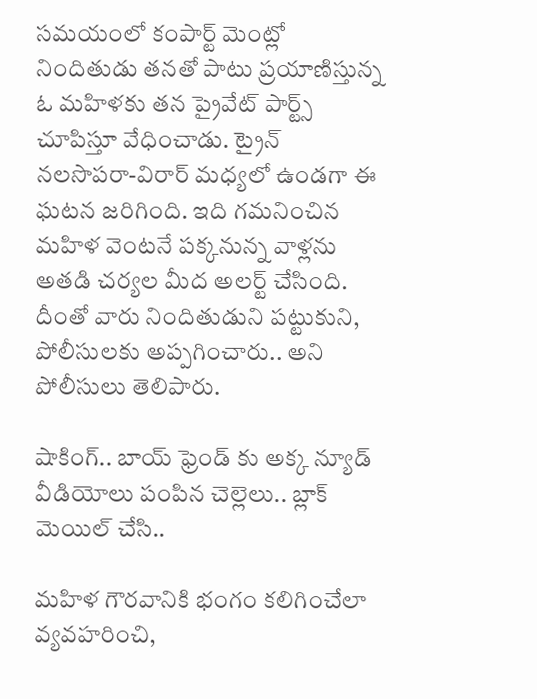సమయంలో కంపార్ట్ మెంట్లో నిందితుడు తనతో పాటు ప్రయాణిస్తున్న ఓ మహిళకు తన ప్రైవేట్ పార్ట్స్ చూపిస్తూ వేధించాడు. ట్రైన్ నలసొపరా-విరార్ మధ్యలో ఉండగా ఈ ఘటన జరిగింది. ఇది గమనించిన మహిళ వెంటనే పక్కనున్న వాళ్లను అతడి చర్యల మీద అలర్ట్ చేసింది. దీంతో వారు నిందితుడుని పట్టుకుని, పోలీసులకు అప్పగించారు.. అని పోలీసులు తెలిపారు.

షాకింగ్.. బాయ్ ఫ్రెండ్ కు అక్క న్యూడ్ వీడియోలు పంపిన చెల్లెలు.. బ్లాక్ మెయిల్ చేసి..

మహిళ గౌరవానికి భంగం కలిగించేలా వ్యవహరించి,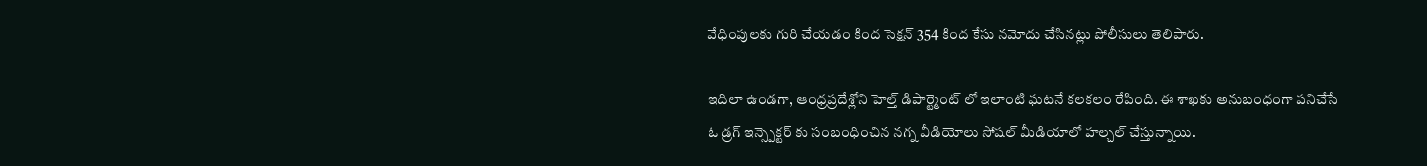వేధింపులకు గురి చేయడం కింద సెక్షన్ 354 కింద కేసు నమోదు చేసినట్లు పోలీసులు తెలిపారు.

ఇదిలా ఉండగా, ఆంధ్రప్రదేశ్లోని హెల్త్ డిపార్ట్మెంట్ లో ఇలాంటి ఘటనే కలకలం రేపింది. ఈ శాఖకు అనుబంధంగా పనిచేసే ఓ డ్రగ్ ఇన్స్పెక్టర్ కు సంబంధించిన నగ్న వీడియోలు సోషల్ మీడియాలో హల్చల్ చేస్తున్నాయి.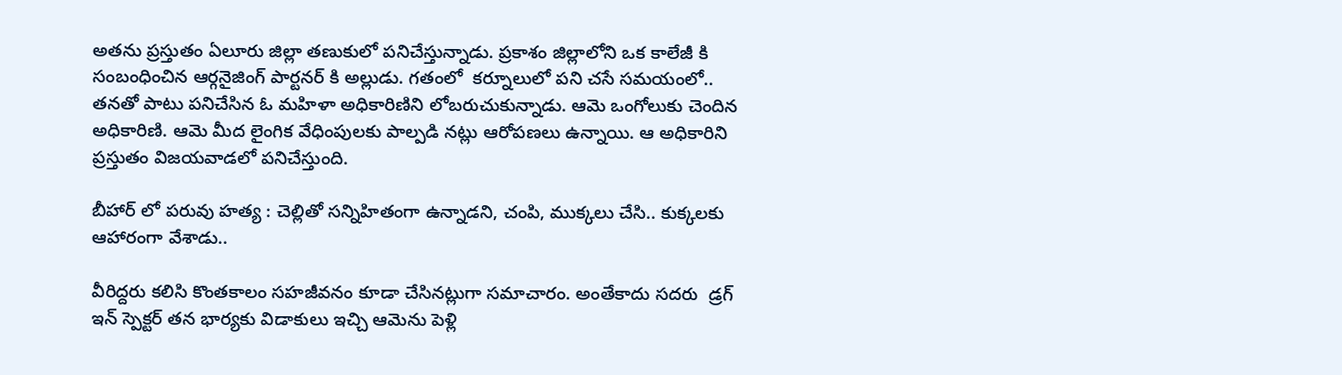అతను ప్రస్తుతం ఏలూరు జిల్లా తణుకులో పనిచేస్తున్నాడు. ప్రకాశం జిల్లాలోని ఒక కాలేజీ కి సంబంధించిన ఆర్గనైజింగ్ పార్టనర్ కి అల్లుడు. గతంలో  కర్నూలులో పని చసే సమయంలో..  తనతో పాటు పనిచేసిన ఓ మహిళా అధికారిణిని లోబరుచుకున్నాడు. ఆమె ఒంగోలుకు చెందిన అధికారిణి. ఆమె మీద లైంగిక వేధింపులకు పాల్పడి నట్లు ఆరోపణలు ఉన్నాయి. ఆ అధికారిని ప్రస్తుతం విజయవాడలో పనిచేస్తుంది.

బీహార్ లో పరువు హత్య : చెల్లితో సన్నిహితంగా ఉన్నాడని, చంపి, ముక్కలు చేసి.. కుక్కలకు ఆహారంగా వేశాడు..

వీరిద్దరు కలిసి కొంతకాలం సహజీవనం కూడా చేసినట్లుగా సమాచారం. అంతేకాదు సదరు  డ్రగ్ ఇన్ స్పెక్టర్ తన భార్యకు విడాకులు ఇచ్చి ఆమెను పెళ్లి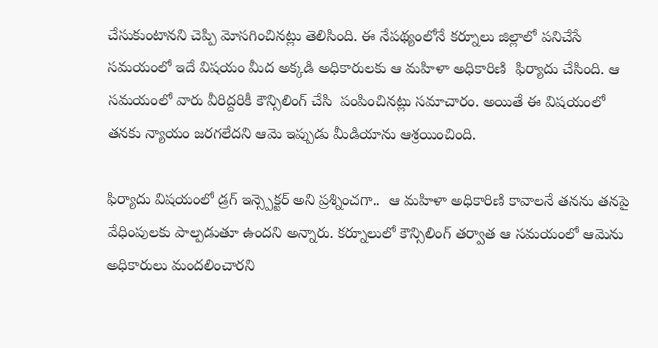చేసుకుంటానని చెప్పి మోసగించినట్లు తెలిసింది. ఈ నేపథ్యంలోనే కర్నూలు జిల్లాలో పనిచేసే సమయంలో ఇదే విషయం మీద అక్కడి అధికారులకు ఆ మహిళా అధికారిణి  ఫిర్యాదు చేసింది. ఆ సమయంలో వారు వీరిద్దరికీ కౌన్సిలింగ్ చేసి  పంపించినట్లు సమాచారం. అయితే ఈ విషయంలో తనకు న్యాయం జరగలేదని ఆమె ఇప్పుడు మీడియాను ఆశ్రయించింది.

ఫిర్యాదు విషయంలో డ్రగ్ ఇన్స్పెక్టర్ అని ప్రశ్నించగా..  ఆ మహిళా అధికారిణి కావాలనే తనను తనపై వేధింపులకు పాల్పడుతూ ఉందని అన్నారు. కర్నూలులో కౌన్సిలింగ్ తర్వాత ఆ సమయంలో ఆమెను అధికారులు మందలించారని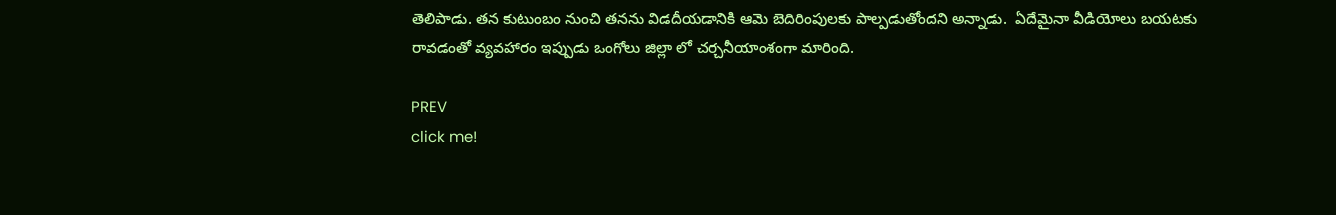తెలిపాడు. తన కుటుంబం నుంచి తనను విడదీయడానికి ఆమె బెదిరింపులకు పాల్పడుతోందని అన్నాడు.  ఏదేమైనా వీడియోలు బయటకు రావడంతో వ్యవహారం ఇప్పుడు ఒంగోలు జిల్లా లో చర్చనీయాంశంగా మారింది.

PREV
click me!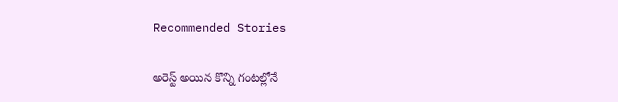Recommended Stories

అరెస్ట్ అయిన కొన్ని గంటల్లోనే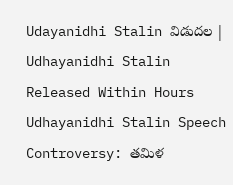Udayanidhi Stalin విడుదల | Udhayanidhi Stalin Released Within Hours
Udhayanidhi Stalin Speech Controversy: తమిళ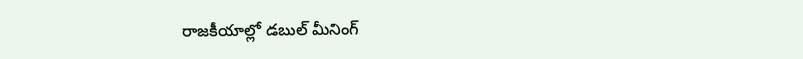రాజకీయాల్లో డబుల్ మీనింగ్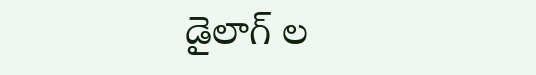డైలాగ్ ల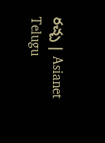రచ్చ | Asianet Telugu